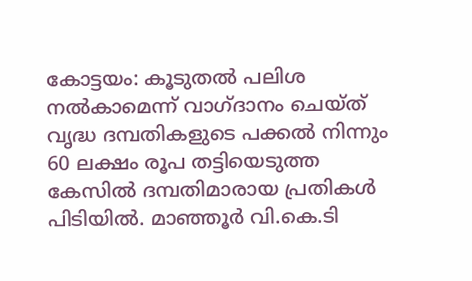കോട്ടയം: കൂടുതൽ പലിശ നൽകാമെന്ന് വാഗ്ദാനം ചെയ്ത് വൃദ്ധ ദമ്പതികളുടെ പക്കൽ നിന്നും 60 ലക്ഷം രൂപ തട്ടിയെടുത്ത കേസിൽ ദമ്പതിമാരായ പ്രതികൾ പിടിയിൽ. മാഞ്ഞൂർ വി.കെ.ടി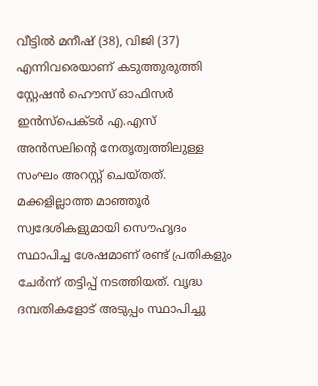വീട്ടിൽ മനീഷ് (38), വിജി (37) എന്നിവരെയാണ് കടുത്തുരുത്തി സ്റ്റേഷൻ ഹൌസ് ഓഫിസർ ഇൻസ്പെക്ടർ എ.എസ് അൻസലിൻ്റെ നേതൃത്വത്തിലുള്ള സംഘം അറസ്റ്റ് ചെയ്തത്. മക്കളില്ലാത്ത മാഞ്ഞൂർ സ്വദേശികളുമായി സൌഹൃദം സ്ഥാപിച്ച ശേഷമാണ് രണ്ട് പ്രതികളും ചേർന്ന് തട്ടിപ്പ് നടത്തിയത്. വൃദ്ധ ദമ്പതികളോട് അടുപ്പം സ്ഥാപിച്ചു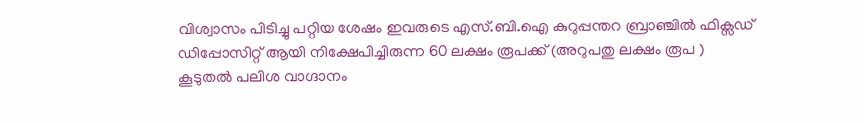വിശ്വാസം പിടിച്ചു പറ്റിയ ശേഷം ഇവരുടെ എസ്.ബി.ഐ കുറുപ്പന്തറ ബ്രാഞ്ചിൽ ഫിക്സഡ് ഡിപ്പോസിറ്റ് ആയി നിക്ഷേപിച്ചിരുന്ന 60 ലക്ഷം രൂപക്ക് (അറുപതു ലക്ഷം രൂപ ) കൂടുതൽ പലിശ വാഗ്ദാനം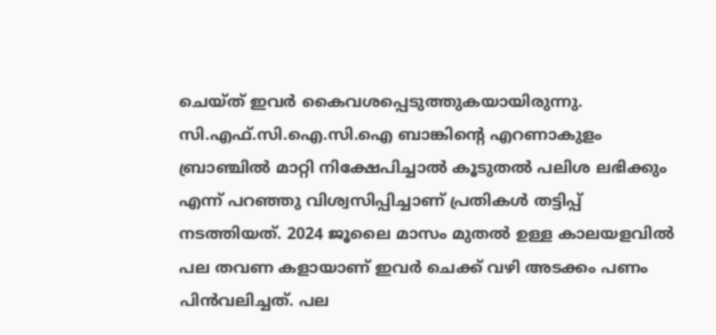ചെയ്ത് ഇവർ കൈവശപ്പെടുത്തുകയായിരുന്നു.
സി.എഫ്.സി.ഐ.സി.ഐ ബാങ്കിൻ്റെ എറണാകുളം ബ്രാഞ്ചിൽ മാറ്റി നിക്ഷേപിച്ചാൽ കൂടുതൽ പലിശ ലഭിക്കും എന്ന് പറഞ്ഞു വിശ്വസിപ്പിച്ചാണ് പ്രതികൾ തട്ടിപ്പ് നടത്തിയത്. 2024 ജൂലൈ മാസം മുതൽ ഉള്ള കാലയളവിൽ പല തവണ കളായാണ് ഇവർ ചെക്ക് വഴി അടക്കം പണം പിൻവലിച്ചത്. പല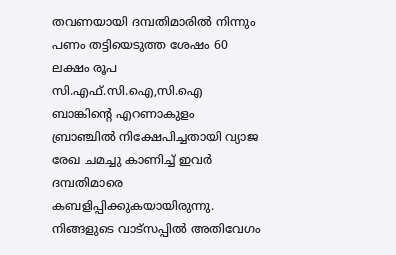തവണയായി ദമ്പതിമാരിൽ നിന്നും പണം തട്ടിയെടുത്ത ശേഷം 60 ലക്ഷം രൂപ സി.എഫ്.സി.ഐ,സി.ഐ ബാങ്കിന്റെ എറണാകുളം ബ്രാഞ്ചിൽ നിക്ഷേപിച്ചതായി വ്യാജ രേഖ ചമച്ചു കാണിച്ച് ഇവർ ദമ്പതിമാരെ കബളിപ്പിക്കുകയായിരുന്നു.
നിങ്ങളുടെ വാട്സപ്പിൽ അതിവേഗം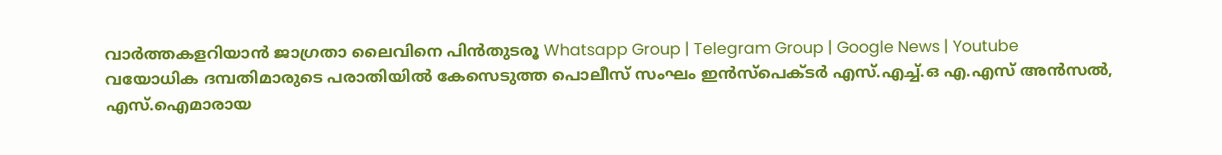വാർത്തകളറിയാൻ ജാഗ്രതാ ലൈവിനെ പിൻതുടരൂ Whatsapp Group | Telegram Group | Google News | Youtube
വയോധിക ദമ്പതിമാരുടെ പരാതിയിൽ കേസെടുത്ത പൊലീസ് സംഘം ഇൻസ്പെക്ടർ എസ്.എച്ച്.ഒ എ.എസ് അൻസൽ, എസ്.ഐമാരായ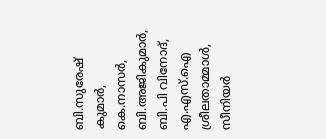ബി.സുരേഷ് കുമാർ, കെ.നാസർ, ബി.അജികുമാർ, ബി.പി വിനോദ്, എ.എസ്.ഐ ശ്രീലതാമ്മാൾ, സീനിയർ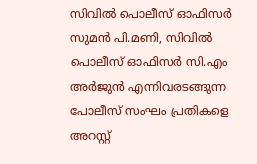സിവിൽ പൊലീസ് ഓഫിസർ സുമൻ പി.മണി, സിവിൽ പൊലീസ് ഓഫിസർ സി.എം അർജുൻ എന്നിവരടങ്ങുന്ന പോലീസ് സംഘം പ്രതികളെ അറസ്റ്റ്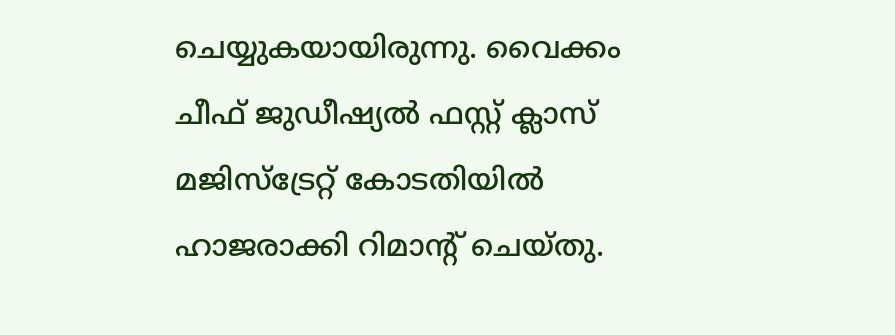ചെയ്യുകയായിരുന്നു. വൈക്കം ചീഫ് ജുഡീഷ്യൽ ഫസ്റ്റ് ക്ലാസ് മജിസ്ട്രേറ്റ് കോടതിയിൽ ഹാജരാക്കി റിമാൻ്റ് ചെയ്തു.